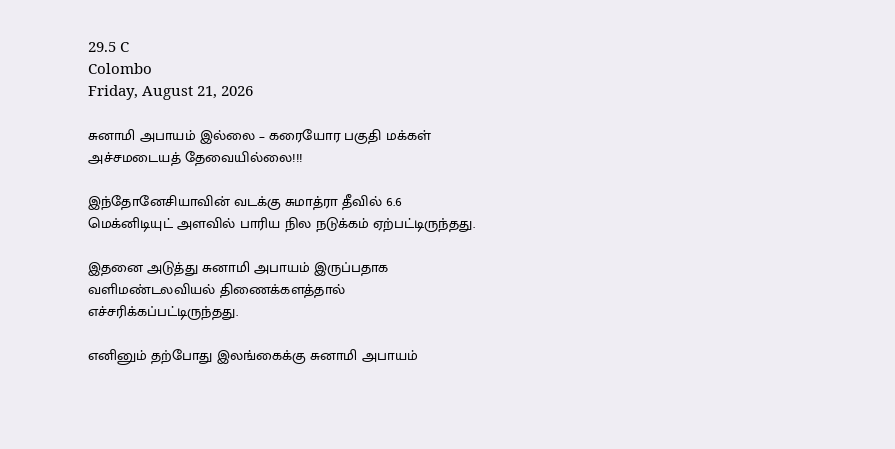29.5 C
Colombo
Friday, August 21, 2026

சுனாமி அபாயம் இல்லை – கரையோர பகுதி மக்கள் அச்சமடையத் தேவையில்லை!!!

இந்தோனேசியாவின் வடக்கு சுமாத்ரா தீவில் 6.6 மெக்னிடியுட் அளவில் பாரிய நில நடுக்கம் ஏற்பட்டிருந்தது.

இதனை அடுத்து சுனாமி அபாயம் இருப்பதாக வளிமண்டலவியல் திணைக்களத்தால் எச்சரிக்கப்பட்டிருந்தது.

எனினும் தற்போது இலங்கைக்கு சுனாமி அபாயம்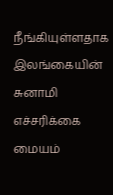நீங்கியுள்ளதாக இலங்கையின் சுனாமி எச்சரிக்கை மையம்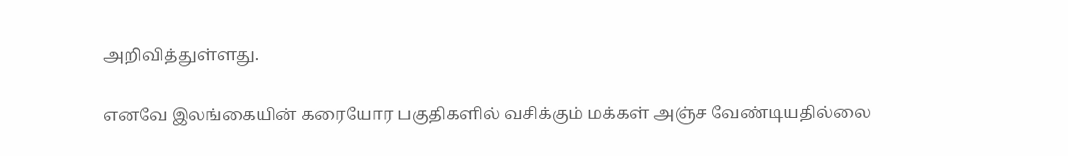அறிவித்துள்ளது.

எனவே இலங்கையின் கரையோர பகுதிகளில் வசிக்கும் மக்கள் அஞ்ச வேண்டியதில்லை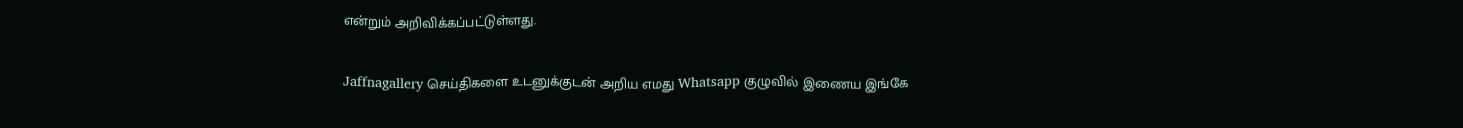என்றும் அறிவிக்கப்பட்டுள்ளது.

Jaffnagallery செய்திகளை உடனுக்குடன் அறிய எமது Whatsapp குழுவில் இணைய இங்கே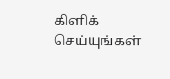கிளிக் செய்யுங்கள்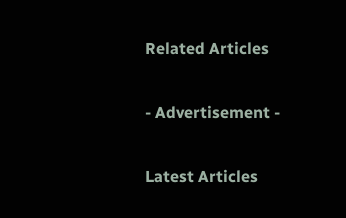Related Articles

- Advertisement -

Latest Articles